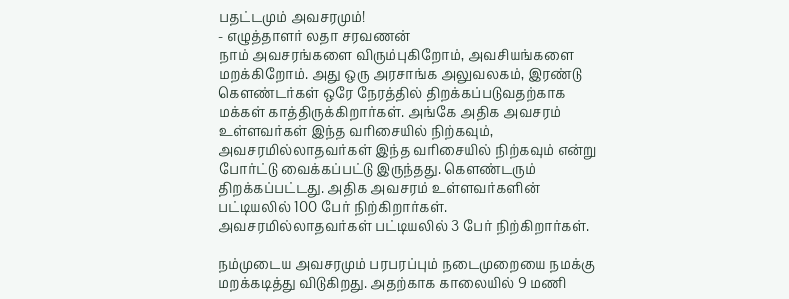பதட்டமும் அவசரமும்!
- எழுத்தாளர் லதா சரவணன்
நாம் அவசரங்களை விரும்புகிறோம், அவசியங்களை மறக்கிறோம். அது ஒரு அரசாங்க அலுவலகம், இரண்டு கெளண்டர்கள் ஒரே நேரத்தில் திறக்கப்படுவதற்காக மக்கள் காத்திருக்கிறார்கள். அங்கே அதிக அவசரம் உள்ளவர்கள் இந்த வரிசையில் நிற்கவும், அவசரமில்லாதவர்கள் இந்த வரிசையில் நிற்கவும் என்று போர்ட்டு வைக்கப்பட்டு இருந்தது. கெளண்டரும் திறக்கப்பட்டது. அதிக அவசரம் உள்ளவர்களின் பட்டியலில் 100 பேர் நிற்கிறார்கள். அவசரமில்லாதவர்கள் பட்டியலில் 3 பேர் நிற்கிறார்கள்.

நம்முடைய அவசரமும் பரபரப்பும் நடைமுறையை நமக்கு மறக்கடித்து விடுகிறது. அதற்காக காலையில் 9 மணி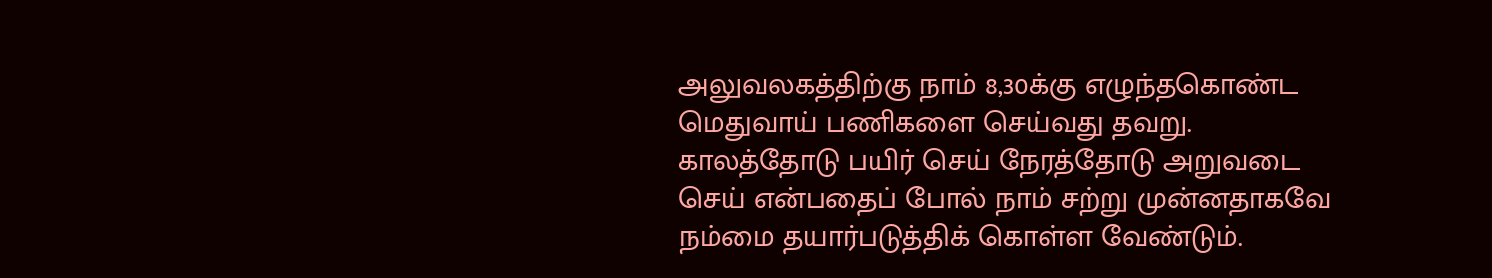அலுவலகத்திற்கு நாம் 8,30க்கு எழுந்தகொண்ட மெதுவாய் பணிகளை செய்வது தவறு. காலத்தோடு பயிர் செய் நேரத்தோடு அறுவடை செய் என்பதைப் போல் நாம் சற்று முன்னதாகவே நம்மை தயார்படுத்திக் கொள்ள வேண்டும்.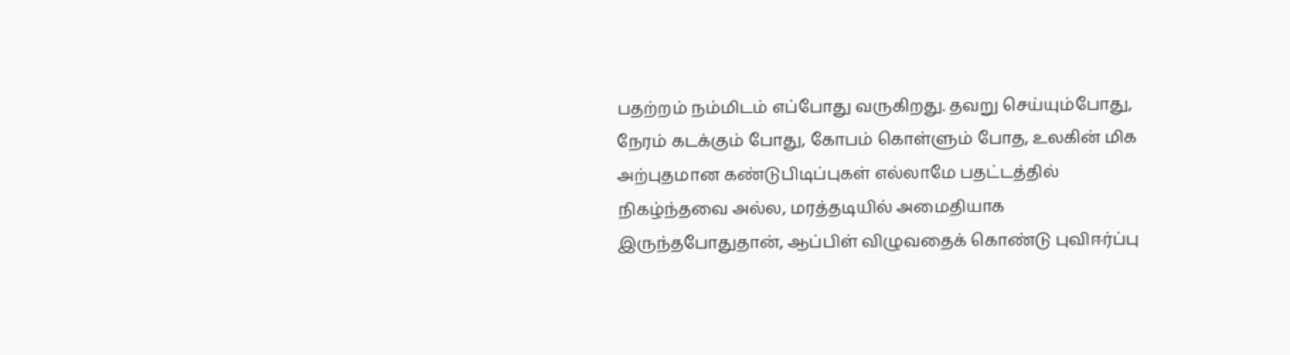பதற்றம் நம்மிடம் எப்போது வருகிறது. தவறு செய்யும்போது, நேரம் கடக்கும் போது, கோபம் கொள்ளும் போத, உலகின் மிக அற்புதமான கண்டுபிடிப்புகள் எல்லாமே பதட்டத்தில் நிகழ்ந்தவை அல்ல, மரத்தடியில் அமைதியாக இருந்தபோதுதான், ஆப்பிள் விழுவதைக் கொண்டு புவிஈர்ப்பு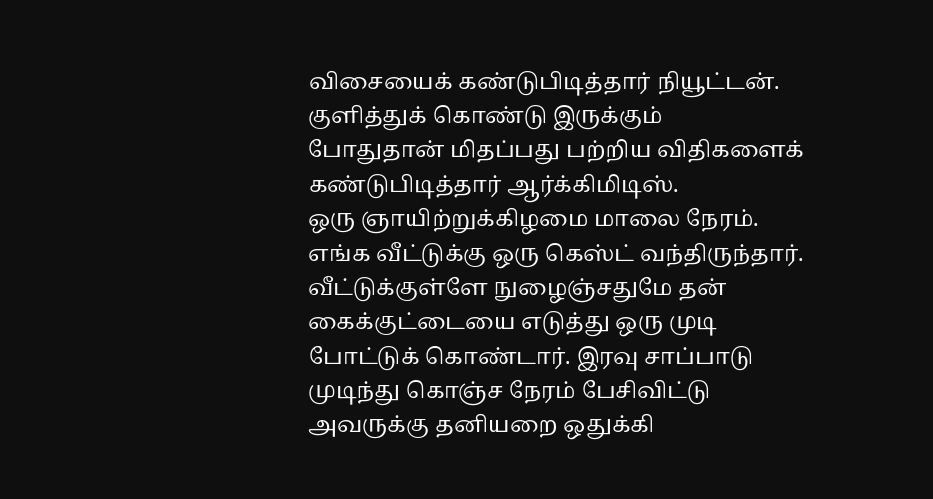விசையைக் கண்டுபிடித்தார் நியூட்டன். குளித்துக் கொண்டு இருக்கும் போதுதான் மிதப்பது பற்றிய விதிகளைக் கண்டுபிடித்தார் ஆர்க்கிமிடிஸ்.
ஒரு ஞாயிற்றுக்கிழமை மாலை நேரம். எங்க வீட்டுக்கு ஒரு கெஸ்ட் வந்திருந்தார். வீட்டுக்குள்ளே நுழைஞ்சதுமே தன் கைக்குட்டையை எடுத்து ஒரு முடி போட்டுக் கொண்டார். இரவு சாப்பாடு முடிந்து கொஞ்ச நேரம் பேசிவிட்டு அவருக்கு தனியறை ஒதுக்கி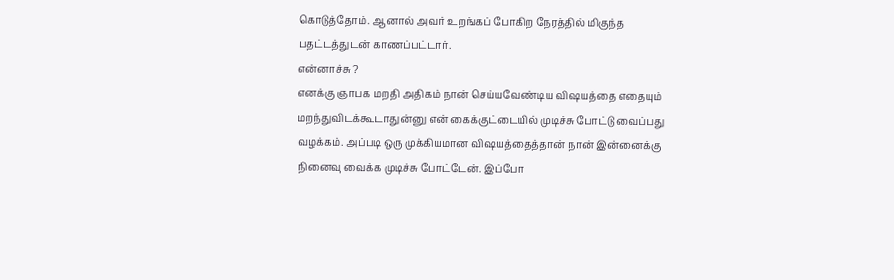கொடுத்தோம். ஆனால் அவர் உறங்கப் போகிற நேரத்தில் மிகுந்த பதட்டத்துடன் காணப்பட்டார்.
என்னாச்சு ?
எனக்கு ஞாபக மறதி அதிகம் நான் செய்யவேண்டிய விஷயத்தை எதையும் மறந்துவிடக்கூடாதுன்னு என் கைக்குட்டையில் முடிச்சு போட்டு வைப்பது வழக்கம். அப்படி ஒரு முக்கியமான விஷயத்தைத்தான் நான் இன்னைக்கு நினைவு வைக்க முடிச்சு போட்டேன். இப்போ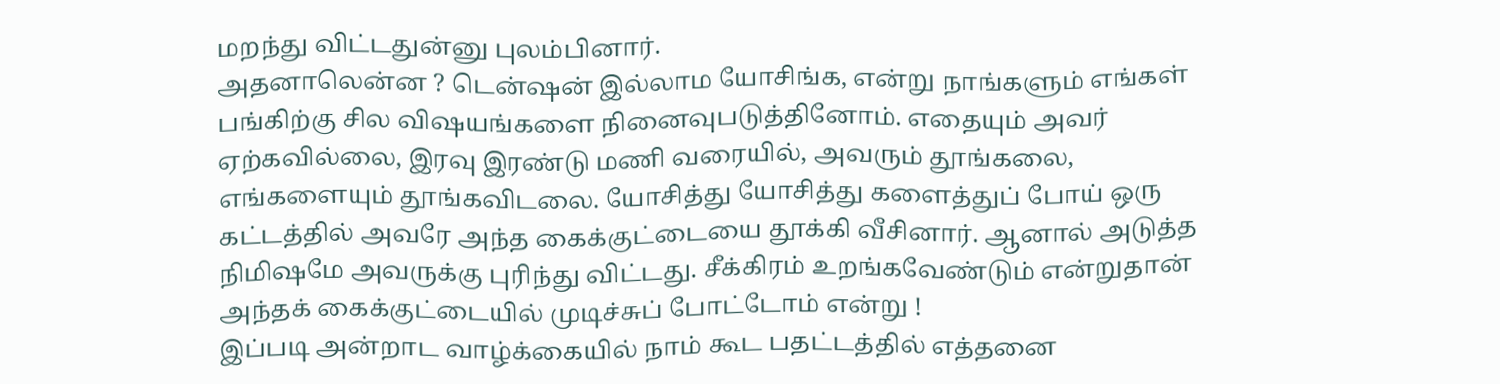மறந்து விட்டதுன்னு புலம்பினார்.
அதனாலென்ன ? டென்ஷன் இல்லாம யோசிங்க, என்று நாங்களும் எங்கள் பங்கிற்கு சில விஷயங்களை நினைவுபடுத்தினோம். எதையும் அவர் ஏற்கவில்லை, இரவு இரண்டு மணி வரையில், அவரும் தூங்கலை, எங்களையும் தூங்கவிடலை. யோசித்து யோசித்து களைத்துப் போய் ஒரு கட்டத்தில் அவரே அந்த கைக்குட்டையை தூக்கி வீசினார். ஆனால் அடுத்த நிமிஷமே அவருக்கு புரிந்து விட்டது. சீக்கிரம் உறங்கவேண்டும் என்றுதான் அந்தக் கைக்குட்டையில் முடிச்சுப் போட்டோம் என்று !
இப்படி அன்றாட வாழ்க்கையில் நாம் கூட பதட்டத்தில் எத்தனை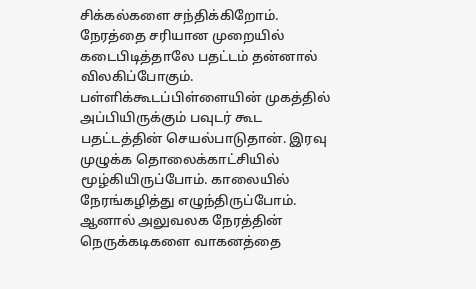சிக்கல்களை சந்திக்கிறோம். நேரத்தை சரியான முறையில் கடைபிடித்தாலே பதட்டம் தன்னால் விலகிப்போகும். பள்ளிக்கூடப்பிள்ளையின் முகத்தில் அப்பியிருக்கும் பவுடர் கூட பதட்டத்தின் செயல்பாடுதான். இரவு முழுக்க தொலைக்காட்சியில் மூழ்கியிருப்போம். காலையில் நேரங்கழித்து எழுந்திருப்போம். ஆனால் அலுவலக நேரத்தின் நெருக்கடிகளை வாகனத்தை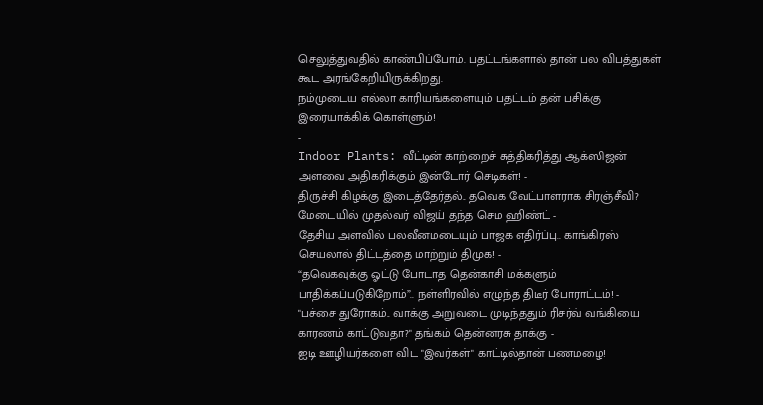செலுத்துவதில் காண்பிப்போம். பதட்டங்களால் தான் பல விபத்துகள் கூட அரங்கேறியிருக்கிறது.
நம்முடைய எல்லா காரியங்களையும் பதட்டம் தன் பசிக்கு இரையாக்கிக் கொள்ளும்!
-
Indoor Plants: வீட்டின் காற்றைச் சுத்திகரித்து ஆக்ஸிஜன் அளவை அதிகரிக்கும் இன்டோர் செடிகள்! -
திருச்சி கிழக்கு இடைத்தேர்தல்.. தவெக வேட்பாளராக சிரஞ்சீவி? மேடையில் முதல்வர் விஜய் தந்த செம ஹிண்ட் -
தேசிய அளவில் பலவீனமடையும் பாஜக எதிர்ப்பு.. காங்கிரஸ் செயலால் திட்டத்தை மாற்றும் திமுக! -
“தவெகவுக்கு ஓட்டு போடாத தென்காசி மக்களும் பாதிக்கப்படுகிறோம்”.. நள்ளிரவில் எழுந்த திடீர் போராட்டம்! -
"பச்சை துரோகம்.. வாக்கு அறுவடை முடிந்ததும் ரிசர்வ் வங்கியை காரணம் காட்டுவதா?" தங்கம் தென்னரசு தாக்கு -
ஐடி ஊழியர்களை விட "இவர்கள்" காட்டில்தான் பணமழை!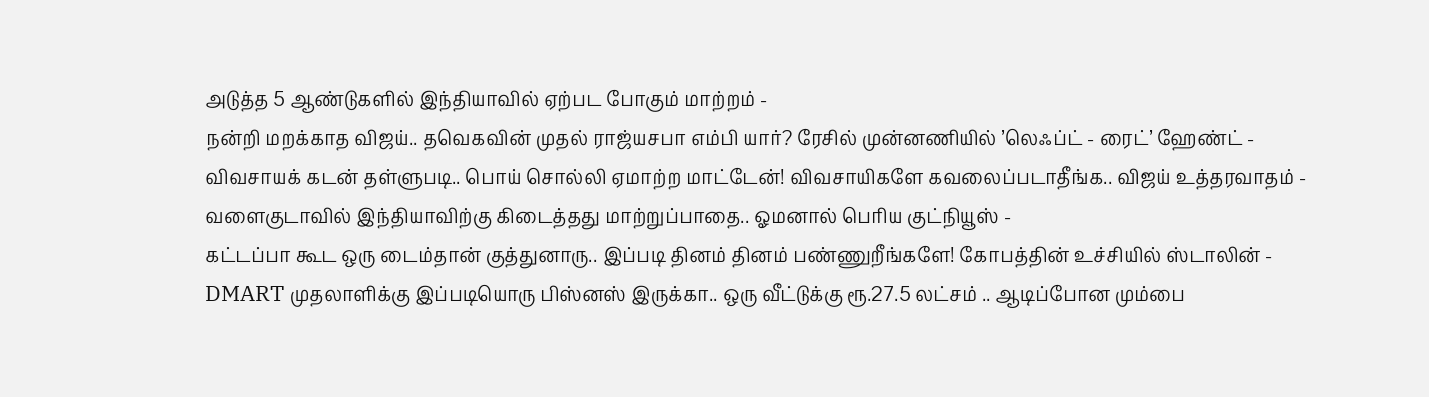அடுத்த 5 ஆண்டுகளில் இந்தியாவில் ஏற்பட போகும் மாற்றம் -
நன்றி மறக்காத விஜய்.. தவெகவின் முதல் ராஜ்யசபா எம்பி யார்? ரேசில் முன்னணியில் ’லெஃப்ட் - ரைட்’ ஹேண்ட் -
விவசாயக் கடன் தள்ளுபடி.. பொய் சொல்லி ஏமாற்ற மாட்டேன்! விவசாயிகளே கவலைப்படாதீங்க.. விஜய் உத்தரவாதம் -
வளைகுடாவில் இந்தியாவிற்கு கிடைத்தது மாற்றுப்பாதை.. ஓமனால் பெரிய குட்நியூஸ் -
கட்டப்பா கூட ஒரு டைம்தான் குத்துனாரு.. இப்படி தினம் தினம் பண்ணுறீங்களே! கோபத்தின் உச்சியில் ஸ்டாலின் -
DMART முதலாளிக்கு இப்படியொரு பிஸ்னஸ் இருக்கா.. ஒரு வீட்டுக்கு ரூ.27.5 லட்சம் .. ஆடிப்போன மும்பை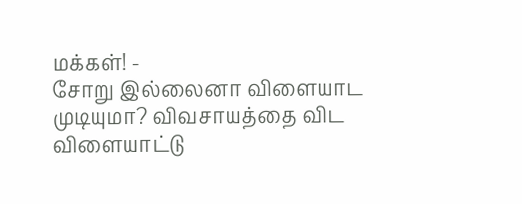மக்கள்! -
சோறு இல்லைனா விளையாட முடியுமா? விவசாயத்தை விட விளையாட்டு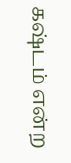கஷ்டம் என்ற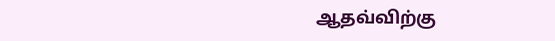ஆதவ்விற்கு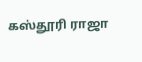கஸ்தூரி ராஜா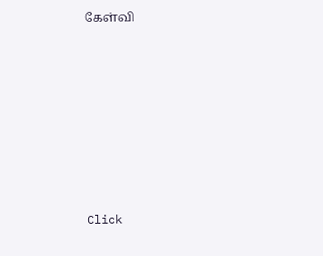கேள்வி












Click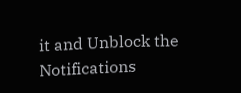it and Unblock the Notifications